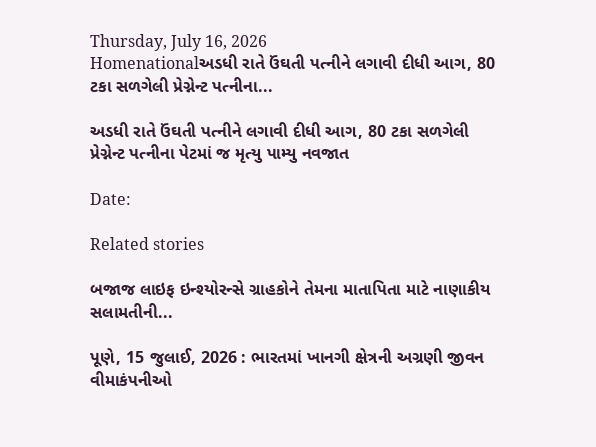Thursday, July 16, 2026
Homenationalઅડધી રાતે ઉંઘતી પત્નીને લગાવી દીધી આગ, 80 ટકા સળગેલી પ્રેગ્નેન્ટ પત્નીના...

અડધી રાતે ઉંઘતી પત્નીને લગાવી દીધી આગ, 80 ટકા સળગેલી પ્રેગ્નેન્ટ પત્નીના પેટમાં જ મૃત્યુ પામ્યુ નવજાત

Date:

Related stories

બજાજ લાઇફ ઇન્શ્યોરન્સે ગ્રાહકોને તેમના માતાપિતા માટે નાણાકીય સલામતીની...

પૂણે, 15 જુલાઈ, 2026 : ભારતમાં ખાનગી ક્ષેત્રની અગ્રણી જીવન વીમાકંપનીઓ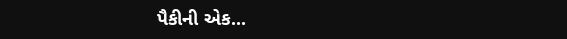પૈકીની એક...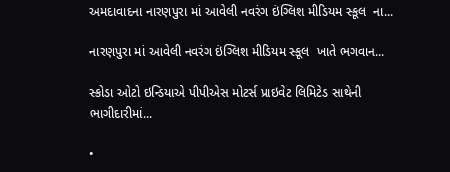અમદાવાદના નારણપુરા માં આવેલી નવરંગ ઇંગ્લિશ મીડિયમ સ્કૂલ  ના...

નારણપુરા માં આવેલી નવરંગ ઇંગ્લિશ મીડિયમ સ્કૂલ  ખાતે ભગવાન...

સ્કોડા ઓટો ઇન્ડિયાએ પીપીએસ મોટર્સ પ્રાઇવેટ લિમિટેડ સાથેની ભાગીદારીમાં...

•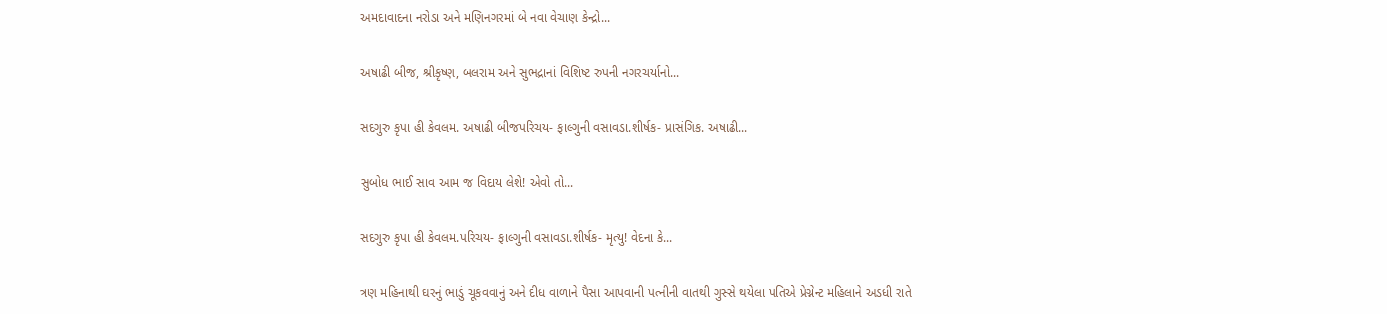અમદાવાદના નરોડા અને મણિનગરમાં બે નવા વેચાણ કેન્દ્રો...

અષાઢી બીજ, શ્રીકૃષ્ણ, બલરામ અને સુભદ્રાનાં વિશિષ્ટ રુપની નગરચર્યાનો...

સદગુરુ કૃપા હી કેવલમ. અષાઢી બીજપરિચય- ફાલ્ગુની વસાવડા.શીર્ષક- પ્રાસંગિક. અષાઢી...

સુબોધ ભાઈ સાવ આમ જ વિદાય લેશે! એવો તો...

સદગુરુ કૃપા હી કેવલમ.પરિચય- ફાલ્ગુની વસાવડા.શીર્ષક- મૃત્યુ! વેદના કે...

ત્રણ મહિનાથી ઘરનું ભાડું ચૂકવવાનું અને દીધ વાળાને પૈસા આપવાની પત્નીની વાતથી ગુસ્સે થયેલા પતિએ પ્રેગ્નેન્ટ મહિલાને અડધી રાતે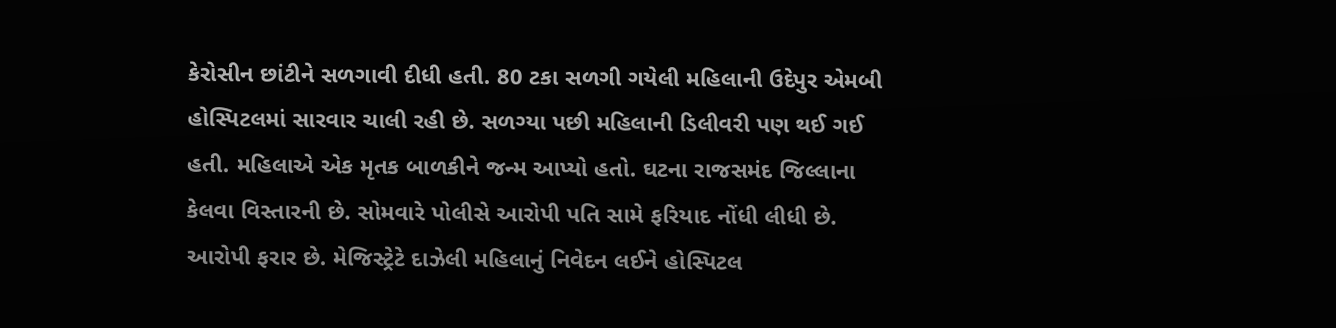કેરોસીન છાંટીને સળગાવી દીધી હતી. 80 ટકા સળગી ગયેલી મહિલાની ઉદેપુર એમબી હોસ્પિટલમાં સારવાર ચાલી રહી છે. સળગ્યા પછી મહિલાની ડિલીવરી પણ થઈ ગઈ હતી. મહિલાએ એક મૃતક બાળકીને જન્મ આપ્યો હતો. ઘટના રાજસમંદ જિલ્લાના કેલવા વિસ્તારની છે. સોમવારે પોલીસે આરોપી પતિ સામે ફરિયાદ નોંધી લીધી છે. આરોપી ફરાર છે. મેજિસ્ટ્રેટે દાઝેલી મહિલાનું નિવેદન લઈને હોસ્પિટલ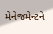મેનેજમેન્ટને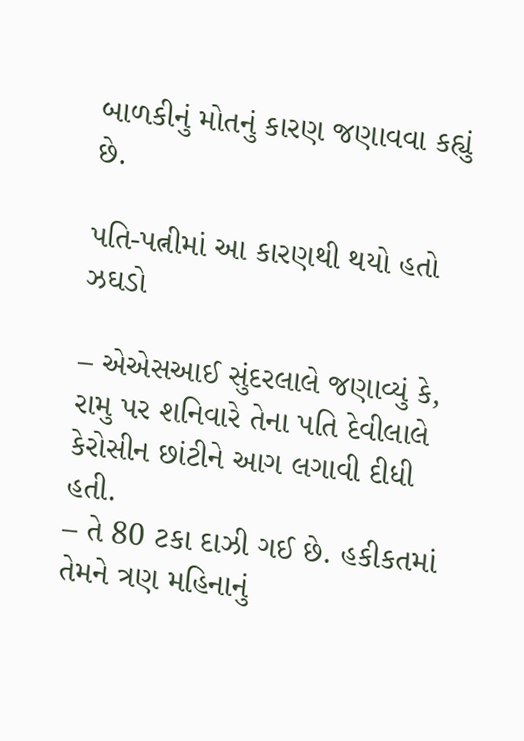બાળકીનું મોતનું કારણ જણાવવા કહ્યું છે.

પતિ-પત્નીમાં આ કારણથી થયો હતો ઝઘડો

– એએસઆઈ સુંદરલાલે જણાવ્યું કે, રામુ પર શનિવારે તેના પતિ દેવીલાલે કેરોસીન છાંટીને આગ લગાવી દીધી હતી.
– તે 80 ટકા દાઝી ગઈ છે. હકીકતમાં તેમને ત્રણ મહિનાનું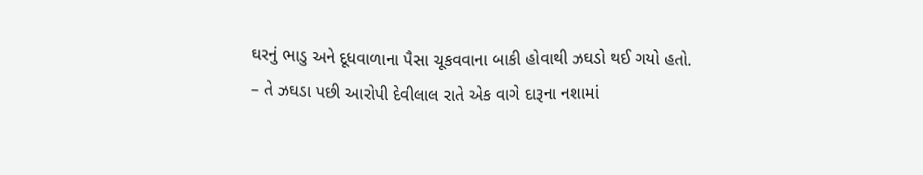ઘરનું ભાડુ અને દૂધવાળાના પૈસા ચૂકવવાના બાકી હોવાથી ઝઘડો થઈ ગયો હતો.
– તે ઝઘડા પછી આરોપી દેવીલાલ રાતે એક વાગે દારૂના નશામાં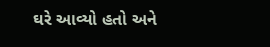ઘરે આવ્યો હતો અને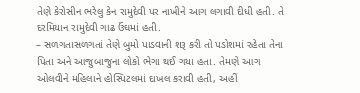તેણે કેરોસીન ભરેલુ કેન રામુદેવી પર નાખીને આગ લગાવી દીધી હતી. તે દરમિયાન રામુદેવી ગાઢ ઉંઘમાં હતી.
– સળગતાસળગતાં તેણે બુમો પાડવાની શરૂ કરી તો પડોશમાં રહેતા તેના પિતા અને આજુબાજુના લોકો ભેગા થઈ ગયા હતા. તેમણે આગ ઓલવીને મહિલાને હોસ્પિટલમાં દાખલ કરાવી હતી, અહીં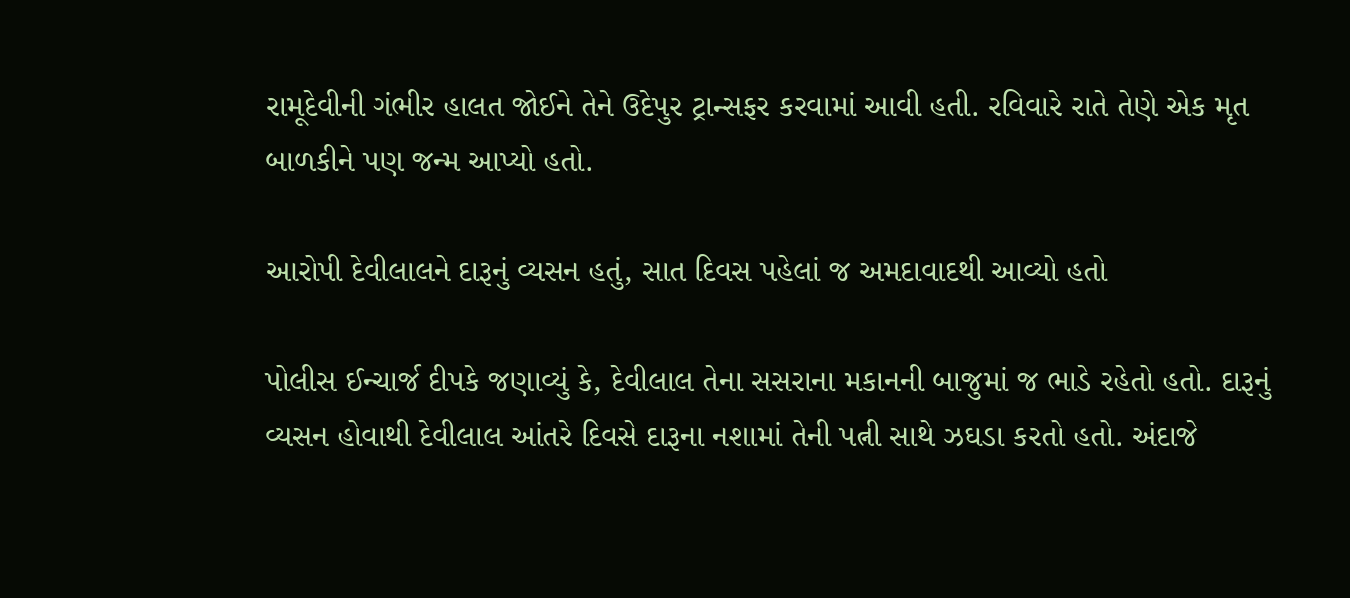રામૂદેવીની ગંભીર હાલત જોઈને તેને ઉદેપુર ટ્રાન્સફર કરવામાં આવી હતી. રવિવારે રાતે તેણે એક મૃત બાળકીને પણ જન્મ આપ્યો હતો.

આરોપી દેવીલાલને દારૂનું વ્યસન હતું, સાત દિવસ પહેલાં જ અમદાવાદથી આવ્યો હતો

પોલીસ ઈન્ચાર્જ દીપકે જણાવ્યું કે, દેવીલાલ તેના સસરાના મકાનની બાજુમાં જ ભાડે રહેતો હતો. દારૂનું વ્યસન હોવાથી દેવીલાલ આંતરે દિવસે દારૂના નશામાં તેની પત્ની સાથે ઝઘડા કરતો હતો. અંદાજે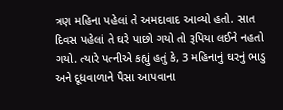ત્રણ મહિના પહેલાં તે અમદાવાદ આવ્યો હતો. સાત દિવસ પહેલાં તે ઘરે પાછો ગયો તો રૂપિયા લઈને નહતો ગયો. ત્યારે પત્નીએ કહ્યું હતું કે, 3 મહિનાનું ઘરનું ભાડુ અને દૂધવાળાને પૈસા આપવાના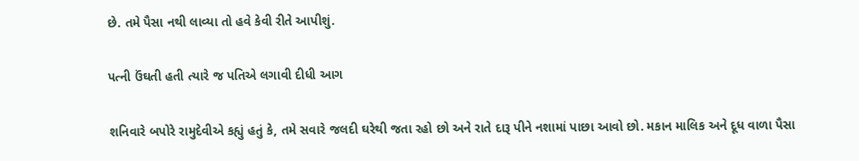છે. તમે પૈસા નથી લાવ્યા તો હવે કેવી રીતે આપીશું.

પત્ની ઉંઘતી હતી ત્યારે જ પતિએ લગાવી દીધી આગ

શનિવારે બપોરે રામુદેવીએ કહ્યું હતું કે, તમે સવારે જલદી ઘરેથી જતા રહો છો અને રાતે દારૂ પીને નશામાં પાછા આવો છો. મકાન માલિક અને દૂધ વાળા પૈસા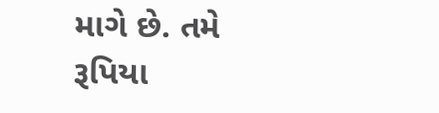માગે છે. તમે રૂપિયા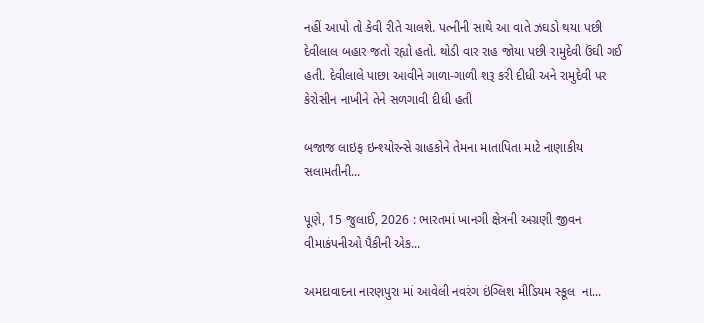નહીં આપો તો કેવી રીતે ચાલશે. પત્નીની સાથે આ વાતે ઝઘડો થયા પછી દેવીલાલ બહાર જતો રહ્યો હતો. થોડી વાર રાહ જોયા પછી રામુદેવી ઉંઘી ગઈ હતી. દેવીલાલે પાછા આવીને ગાળા-ગાળી શરૂ કરી દીધી અને રામુદેવી પર કેરોસીન નાખીને તેને સળગાવી દીધી હતી

બજાજ લાઇફ ઇન્શ્યોરન્સે ગ્રાહકોને તેમના માતાપિતા માટે નાણાકીય સલામતીની...

પૂણે, 15 જુલાઈ, 2026 : ભારતમાં ખાનગી ક્ષેત્રની અગ્રણી જીવન વીમાકંપનીઓ પૈકીની એક...

અમદાવાદના નારણપુરા માં આવેલી નવરંગ ઇંગ્લિશ મીડિયમ સ્કૂલ  ના...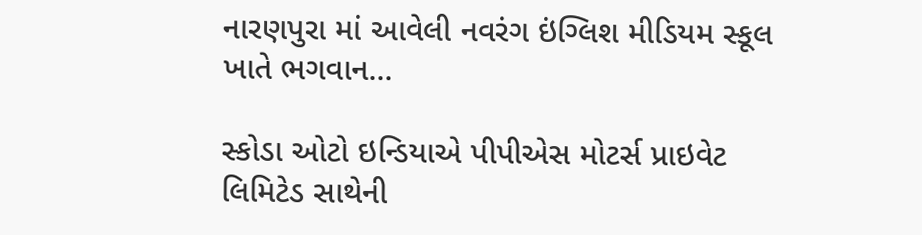નારણપુરા માં આવેલી નવરંગ ઇંગ્લિશ મીડિયમ સ્કૂલ  ખાતે ભગવાન...

સ્કોડા ઓટો ઇન્ડિયાએ પીપીએસ મોટર્સ પ્રાઇવેટ લિમિટેડ સાથેની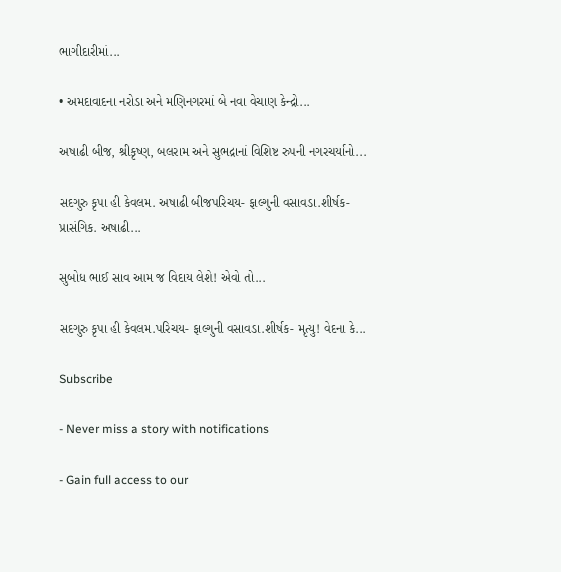ભાગીદારીમાં...

• અમદાવાદના નરોડા અને મણિનગરમાં બે નવા વેચાણ કેન્દ્રો...

અષાઢી બીજ, શ્રીકૃષ્ણ, બલરામ અને સુભદ્રાનાં વિશિષ્ટ રુપની નગરચર્યાનો...

સદગુરુ કૃપા હી કેવલમ. અષાઢી બીજપરિચય- ફાલ્ગુની વસાવડા.શીર્ષક- પ્રાસંગિક. અષાઢી...

સુબોધ ભાઈ સાવ આમ જ વિદાય લેશે! એવો તો...

સદગુરુ કૃપા હી કેવલમ.પરિચય- ફાલ્ગુની વસાવડા.શીર્ષક- મૃત્યુ! વેદના કે...

Subscribe

- Never miss a story with notifications

- Gain full access to our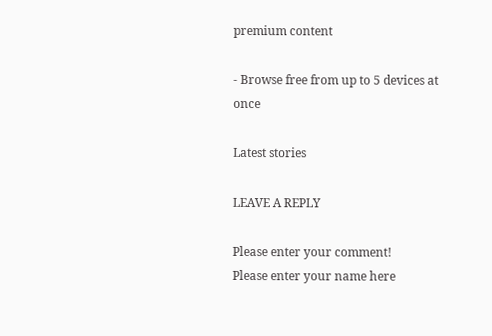premium content

- Browse free from up to 5 devices at once

Latest stories

LEAVE A REPLY

Please enter your comment!
Please enter your name here